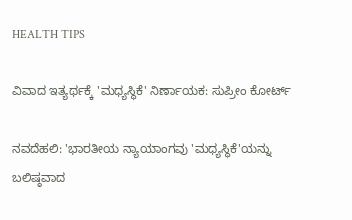HEALTH TIPS

ವಿವಾದ ಇತ್ಯರ್ಥಕ್ಕೆ 'ಮಧ್ಯಸ್ಥಿಕೆ' ನಿರ್ಣಾಯಕ: ಸುಪ್ರೀಂ ಕೋರ್ಟ್‌

ನವದೆಹಲಿ: 'ಭಾರತೀಯ ನ್ಯಾಯಾಂಗವು 'ಮಧ್ಯಸ್ಥಿಕೆ'ಯನ್ನು ಬಲಿಷ್ಠವಾದ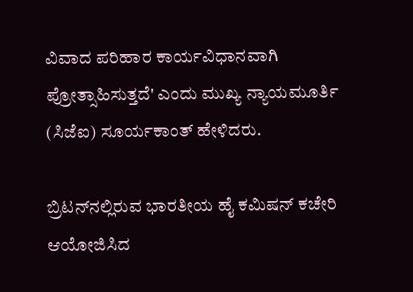ವಿವಾದ ಪರಿಹಾರ ಕಾರ್ಯವಿಧಾನವಾಗಿ ಪ್ರೋತ್ಸಾಹಿಸುತ್ತದೆ' ಎಂದು ಮುಖ್ಯ ನ್ಯಾಯಮೂರ್ತಿ (ಸಿಜೆಐ) ಸೂರ್ಯಕಾಂತ್‌ ಹೇಳಿದರು.

ಬ್ರಿಟನ್‌ನಲ್ಲಿರುವ ಭಾರತೀಯ ಹೈ ಕಮಿಷನ್‌ ಕಚೇರಿ ಆಯೋಜಿಸಿದ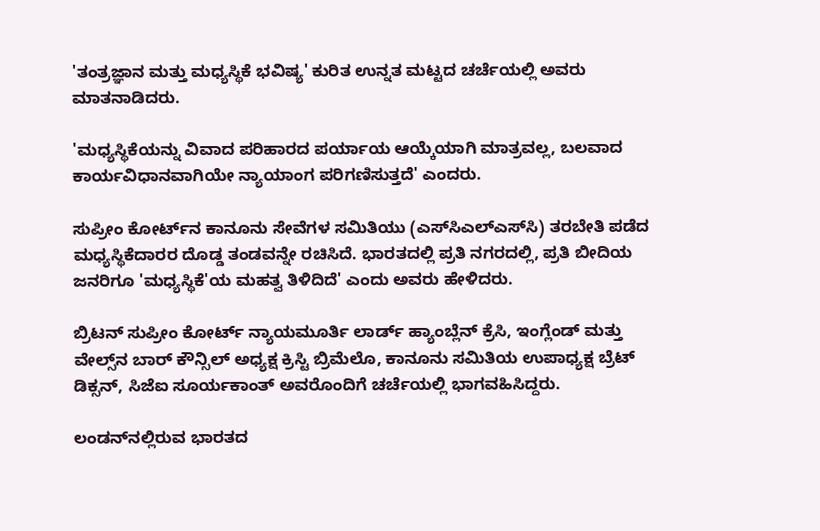'ತಂತ್ರಜ್ಞಾನ ಮತ್ತು ಮಧ್ಯಸ್ಥಿಕೆ ಭವಿಷ್ಯ' ಕುರಿತ ಉನ್ನತ ಮಟ್ಟದ ಚರ್ಚೆಯಲ್ಲಿ‌ ಅವರು ಮಾತನಾಡಿದರು.

'ಮಧ್ಯಸ್ಥಿಕೆಯನ್ನು ವಿವಾದ ಪರಿಹಾರದ ಪರ್ಯಾಯ ಆಯ್ಕೆಯಾಗಿ ಮಾತ್ರವಲ್ಲ, ಬಲವಾದ ಕಾರ್ಯವಿಧಾನವಾಗಿಯೇ ನ್ಯಾಯಾಂಗ ಪರಿಗಣಿಸುತ್ತದೆ' ಎಂದರು.

ಸುಪ್ರೀಂ ಕೋರ್ಟ್‌ನ ಕಾನೂನು ಸೇವೆಗಳ ಸಮಿತಿಯು (ಎಸ್‌ಸಿಎಲ್‌ಎಸ್‌ಸಿ) ತರಬೇತಿ ಪಡೆದ ಮಧ್ಯಸ್ಥಿಕೆದಾರರ ದೊಡ್ಡ ತಂಡವನ್ನೇ ರಚಿಸಿದೆ. ಭಾರತದಲ್ಲಿ ಪ್ರತಿ ನಗರದಲ್ಲಿ, ಪ್ರತಿ ಬೀದಿಯ ಜನರಿಗೂ 'ಮಧ್ಯಸ್ಥಿಕೆ'ಯ ಮಹತ್ವ ತಿಳಿದಿದೆ' ಎಂದು ಅವರು ಹೇಳಿದರು.

ಬ್ರಿಟನ್‌ ಸುಪ್ರೀಂ ಕೋರ್ಟ್‌ ನ್ಯಾಯಮೂರ್ತಿ ಲಾರ್ಡ್ ಹ್ಯಾಂಬ್ಲೆನ್ ಕ್ರೆಸಿ, ಇಂಗ್ಲೆಂಡ್‌ ಮತ್ತು ವೇಲ್ಸ್‌ನ ಬಾರ್‌ ಕೌನ್ಸಿಲ್‌ ಅಧ್ಯಕ್ಷ ಕ್ರಿಸ್ಟಿ ಬ್ರಿಮೆಲೊ, ಕಾನೂನು ಸಮಿತಿಯ ಉಪಾಧ್ಯಕ್ಷ ಬ್ರೆಟ್‌ ಡಿಕ್ಸನ್‌, ಸಿಜೆಐ ಸೂರ್ಯಕಾಂತ್‌ ಅವರೊಂದಿಗೆ ಚರ್ಚೆಯಲ್ಲಿ ಭಾಗವಹಿಸಿದ್ದರು.

ಲಂಡನ್‌ನಲ್ಲಿರುವ ಭಾರತದ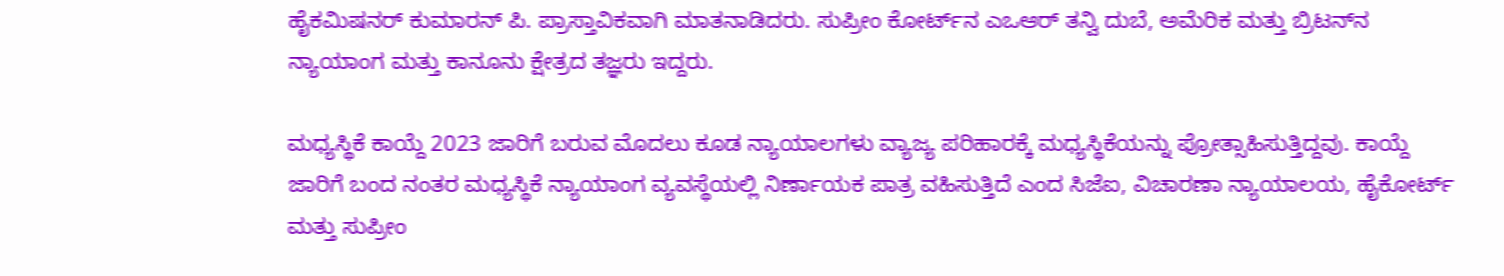ಹೈಕಮಿಷನರ್‌ ಕುಮಾರನ್‌ ಪಿ. ಪ್ರಾಸ್ತಾವಿಕವಾಗಿ ಮಾತನಾಡಿದರು. ಸುಪ್ರೀಂ ಕೋರ್ಟ್‌ನ ಎಒಆರ್‌ ತನ್ವಿ ದುಬೆ, ಅಮೆರಿಕ ಮತ್ತು ಬ್ರಿಟನ್‌ನ ನ್ಯಾಯಾಂಗ ಮತ್ತು ಕಾನೂನು ಕ್ಷೇತ್ರದ ತಜ್ಞರು ಇದ್ದರು.

ಮಧ್ಯಸ್ಥಿಕೆ ಕಾಯ್ದೆ 2023 ಜಾರಿಗೆ ಬರುವ ಮೊದಲು ಕೂಡ ನ್ಯಾಯಾಲಗಳು ವ್ಯಾಜ್ಯ ಪರಿಹಾರಕ್ಕೆ ಮಧ್ಯಸ್ಥಿಕೆಯನ್ನು ಪ್ರೋತ್ಸಾಹಿಸುತ್ತಿದ್ದವು. ಕಾಯ್ದೆ ಜಾರಿಗೆ ಬಂದ ನಂತರ ಮಧ್ಯಸ್ಥಿಕೆ ನ್ಯಾಯಾಂಗ ವ್ಯವಸ್ಥೆಯಲ್ಲಿ ನಿರ್ಣಾಯಕ ಪಾತ್ರ ವಹಿಸುತ್ತಿದೆ ಎಂದ ಸಿಜೆಐ, ವಿಚಾರಣಾ ನ್ಯಾಯಾಲಯ, ಹೈಕೋರ್ಟ್‌ ಮತ್ತು ಸುಪ್ರೀಂ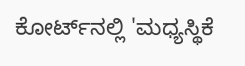ಕೋರ್ಟ್‌ನಲ್ಲಿ 'ಮಧ್ಯಸ್ಥಿಕೆ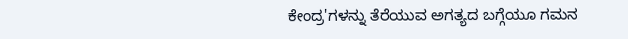ಕೇಂದ್ರ'ಗಳನ್ನು ತೆರೆಯುವ ಅಗತ್ಯದ ಬಗ್ಗೆಯೂ ಗಮನ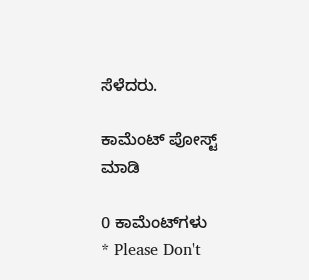ಸೆಳೆದರು.

ಕಾಮೆಂಟ್‌‌ ಪೋಸ್ಟ್‌ ಮಾಡಿ

0 ಕಾಮೆಂಟ್‌ಗಳು
* Please Don't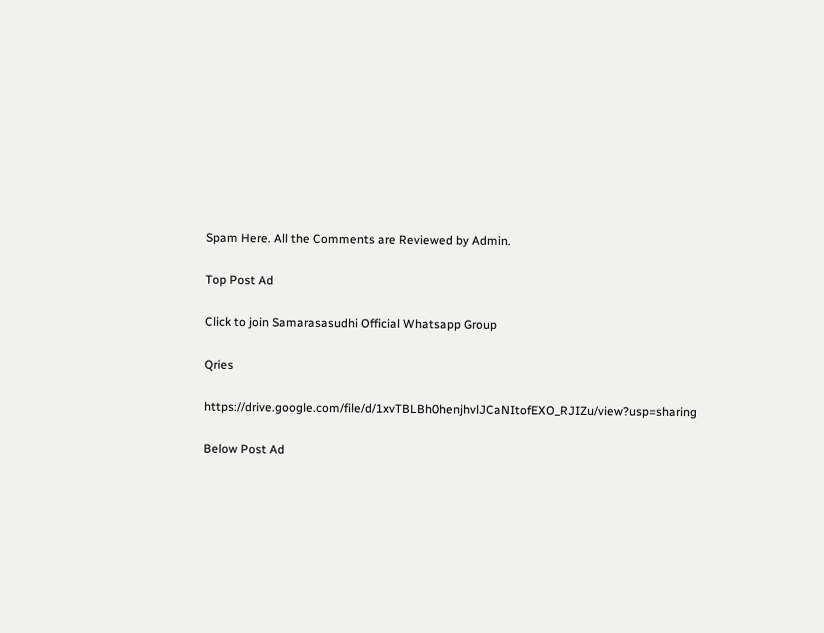Spam Here. All the Comments are Reviewed by Admin.

Top Post Ad

Click to join Samarasasudhi Official Whatsapp Group

Qries

https://drive.google.com/file/d/1xvTBLBh0henjhvlJCaNItofEXO_RJIZu/view?usp=sharing

Below Post Ad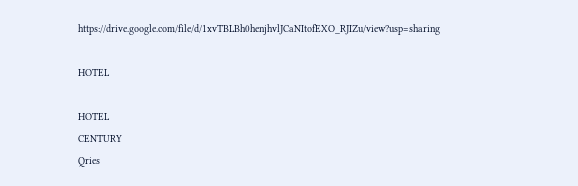https://drive.google.com/file/d/1xvTBLBh0henjhvlJCaNItofEXO_RJIZu/view?usp=sharing

HOTEL

HOTEL
CENTURY
Qries